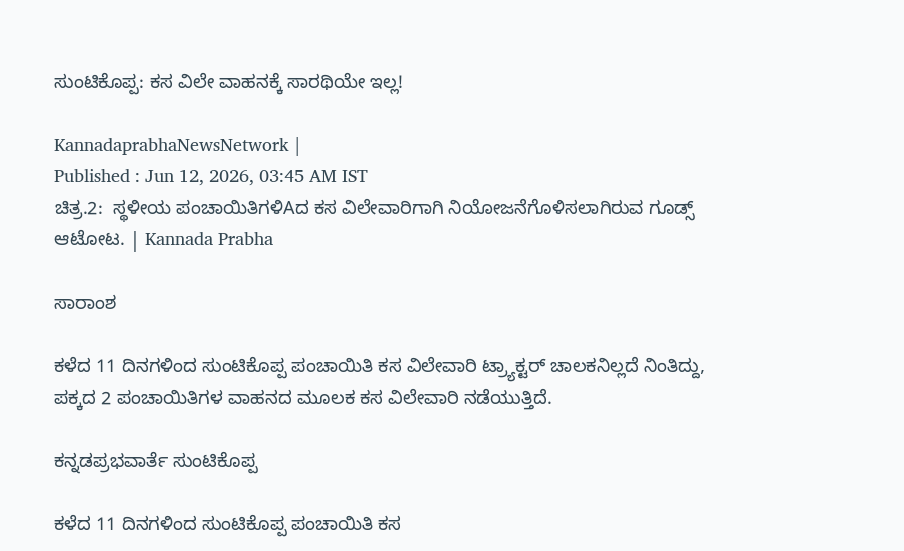ಸುಂಟಿಕೊಪ್ಪ: ಕಸ ವಿಲೇ ವಾಹನಕ್ಕೆ ಸಾರಥಿಯೇ ಇಲ್ಲ!

KannadaprabhaNewsNetwork |
Published : Jun 12, 2026, 03:45 AM IST
ಚಿತ್ರ.2:  ಸ್ಥಳೀಯ ಪಂಚಾಯಿತಿಗಳಿAದ ಕಸ ವಿಲೇವಾರಿಗಾಗಿ ನಿಯೋಜನೆಗೊಳಿಸಲಾಗಿರುವ ಗೂಡ್ಸ್ ಆಟೋಟ. | Kannada Prabha

ಸಾರಾಂಶ

ಕಳೆದ 11 ದಿನಗಳಿಂದ ಸುಂಟಿಕೊಪ್ಪ ಪಂಚಾಯಿತಿ ಕಸ ವಿಲೇವಾರಿ ಟ್ರ್ಯಾಕ್ಟರ್ ಚಾಲಕನಿಲ್ಲದೆ ನಿಂತಿದ್ದು, ಪಕ್ಕದ 2 ಪಂಚಾಯಿತಿಗಳ ವಾಹನದ ಮೂಲಕ ಕಸ ವಿಲೇವಾರಿ ನಡೆಯುತ್ತಿದೆ.

ಕನ್ನಡಪ್ರಭವಾರ್ತೆ ಸುಂಟಿಕೊಪ್ಪ

ಕಳೆದ 11 ದಿನಗಳಿಂದ ಸುಂಟಿಕೊಪ್ಪ ಪಂಚಾಯಿತಿ ಕಸ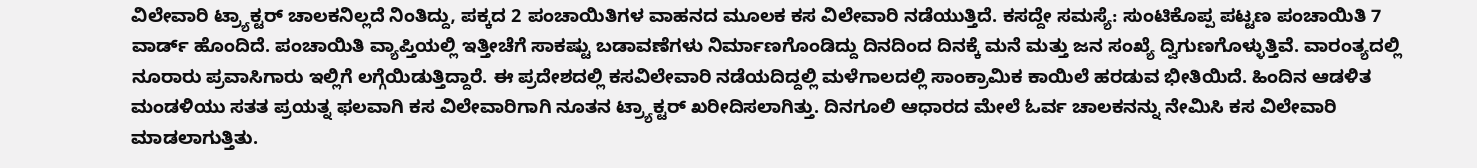ವಿಲೇವಾರಿ ಟ್ರ್ಯಾಕ್ಟರ್ ಚಾಲಕನಿಲ್ಲದೆ ನಿಂತಿದ್ದು, ಪಕ್ಕದ 2 ಪಂಚಾಯಿತಿಗಳ ವಾಹನದ ಮೂಲಕ ಕಸ ವಿಲೇವಾರಿ ನಡೆಯುತ್ತಿದೆ. ಕಸದ್ದೇ ಸಮಸ್ಯೆ: ಸುಂಟಿಕೊಪ್ಪ ಪಟ್ಟಣ ಪಂಚಾಯಿತಿ 7 ವಾರ್ಡ್‌ ಹೊಂದಿದೆ. ಪಂಚಾಯಿತಿ ವ್ಯಾಪ್ತಿಯಲ್ಲಿ ಇತ್ತೀಚೆಗೆ ಸಾಕಷ್ಟು ಬಡಾವಣೆಗಳು ನಿರ್ಮಾಣಗೊಂಡಿದ್ದು ದಿನದಿಂದ ದಿನಕ್ಕೆ ಮನೆ ಮತ್ತು ಜನ ಸಂಖ್ಯೆ ದ್ವಿಗುಣಗೊಳ್ಳುತ್ತಿವೆ. ವಾರಂತ್ಯದಲ್ಲಿ ನೂರಾರು ಪ್ರವಾಸಿಗಾರು ಇಲ್ಲಿಗೆ ಲಗ್ಗೆಯಿಡುತ್ತಿದ್ದಾರೆ. ಈ ಪ್ರದೇಶದಲ್ಲಿ ಕಸವಿಲೇವಾರಿ ನಡೆಯದಿದ್ದಲ್ಲಿ ಮಳೆಗಾಲದಲ್ಲಿ ಸಾಂಕ್ರಾಮಿಕ ಕಾಯಿಲೆ ಹರಡುವ ಭೀತಿಯಿದೆ. ಹಿಂದಿನ ಆಡಳಿತ ಮಂಡಳಿಯು ಸತತ ಪ್ರಯತ್ನ ಫಲವಾಗಿ ಕಸ ವಿಲೇವಾರಿಗಾಗಿ ನೂತನ ಟ್ರ್ಯಾಕ್ಟರ್‌ ಖರೀದಿಸಲಾಗಿತ್ತು. ದಿನಗೂಲಿ ಆಧಾರದ ಮೇಲೆ ಓರ್ವ ಚಾಲಕನನ್ನು ನೇಮಿಸಿ ಕಸ ವಿಲೇವಾರಿ ಮಾಡಲಾಗುತ್ತಿತು.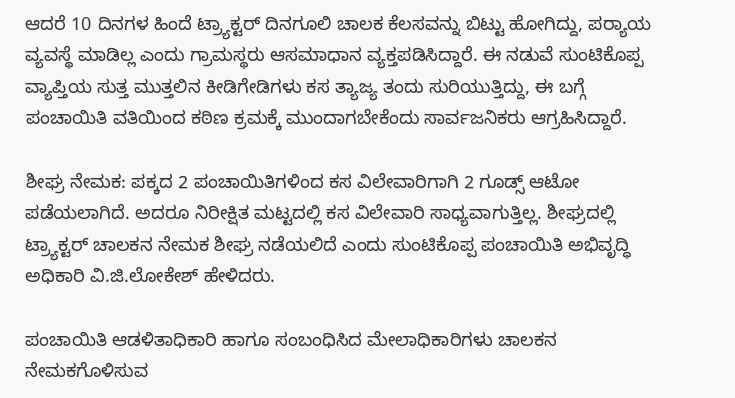ಆದರೆ 10 ದಿನಗಳ ಹಿಂದೆ ಟ್ರ್ಯಾಕ್ಟರ್‌ ದಿನಗೂಲಿ ಚಾಲಕ ಕೆಲಸವನ್ನು ಬಿಟ್ಟು ಹೋಗಿದ್ದು, ಪರ‍್ಯಾಯ ವ್ಯವಸ್ಥೆ ಮಾಡಿಲ್ಲ ಎಂದು ಗ್ರಾಮಸ್ಥರು ಆಸಮಾಧಾನ ವ್ಯಕ್ತಪಡಿಸಿದ್ದಾರೆ. ಈ ನಡುವೆ ಸುಂಟಿಕೊಪ್ಪ ವ್ಯಾಪ್ತಿಯ ಸುತ್ತ ಮುತ್ತಲಿನ ಕೀಡಿಗೇಡಿಗಳು ಕಸ ತ್ಯಾಜ್ಯ ತಂದು ಸುರಿಯುತ್ತಿದ್ದು, ಈ ಬಗ್ಗೆ ಪಂಚಾಯಿತಿ ವತಿಯಿಂದ ಕಠಿಣ ಕ್ರಮಕ್ಕೆ ಮುಂದಾಗಬೇಕೆಂದು ಸಾರ್ವಜನಿಕರು ಆಗ್ರಹಿಸಿದ್ದಾರೆ.

ಶೀಘ್ರ ನೇಮಕ: ಪಕ್ಕದ 2 ಪಂಚಾಯಿತಿಗಳಿಂದ ಕಸ ವಿಲೇವಾರಿಗಾಗಿ 2 ಗೂಡ್ಸ್ ಆಟೋ ಪಡೆಯಲಾಗಿದೆ. ಅದರೂ ನಿರೀಕ್ಷಿತ ಮಟ್ಟದಲ್ಲಿ ಕಸ ವಿಲೇವಾರಿ ಸಾಧ್ಯವಾಗುತ್ತಿಲ್ಲ. ಶೀಘ್ರದಲ್ಲಿ ಟ್ರ್ಯಾಕ್ಟರ್‌ ಚಾಲಕನ ನೇಮಕ ಶೀಘ್ರ ನಡೆಯಲಿದೆ ಎಂದು ಸುಂಟಿಕೊಪ್ಪ ಪಂಚಾಯಿತಿ ಅಭಿವೃದ್ಧಿ ಅಧಿಕಾರಿ ವಿ.ಜಿ.ಲೋಕೇಶ್ ಹೇಳಿದರು.

ಪಂಚಾಯಿತಿ ಆಡಳಿತಾಧಿಕಾರಿ ಹಾಗೂ ಸಂಬಂಧಿಸಿದ ಮೇಲಾಧಿಕಾರಿಗಳು ಚಾಲಕನ ನೇಮಕಗೊಳಿಸುವ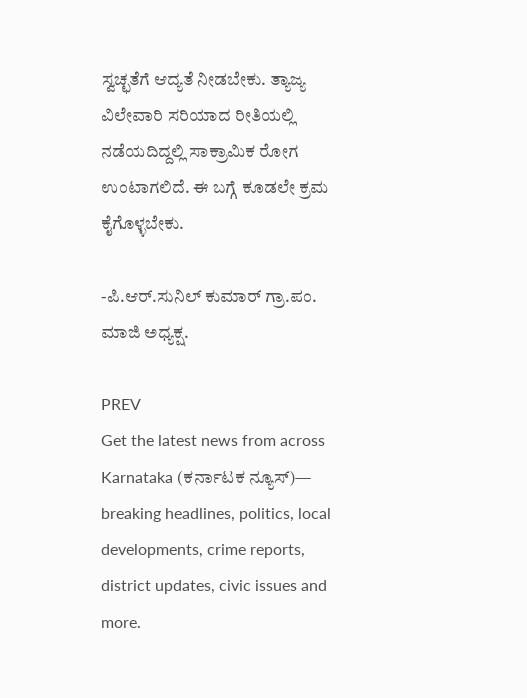ಸ್ವಚ್ಛತೆಗೆ ಆದ್ಯತೆ ನೀಡಬೇಕು. ತ್ಯಾಜ್ಯ ವಿಲೇವಾರಿ ಸರಿಯಾದ ರೀತಿಯಲ್ಲಿ ನಡೆಯದಿದ್ದಲ್ಲಿ ಸಾಕ್ರಾಮಿಕ ರೋಗ ಉಂಟಾಗಲಿದೆ. ಈ ಬಗ್ಗೆ ಕೂಡಲೇ ಕ್ರಮ ಕೈಗೊಳ್ಳಬೇಕು.

-ಪಿ.ಆರ್‌.ಸುನಿಲ್‌ ಕುಮಾರ್ ಗ್ರಾ.ಪಂ. ಮಾಜಿ ಅಧ್ಯಕ್ಷ.

PREV
Get the latest news from across Karnataka (ಕರ್ನಾಟಕ ನ್ಯೂಸ್)— breaking headlines, politics, local developments, crime reports, district updates, civic issues and more.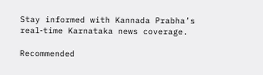Stay informed with Kannada Prabha’s real‑time Karnataka news coverage.

Recommended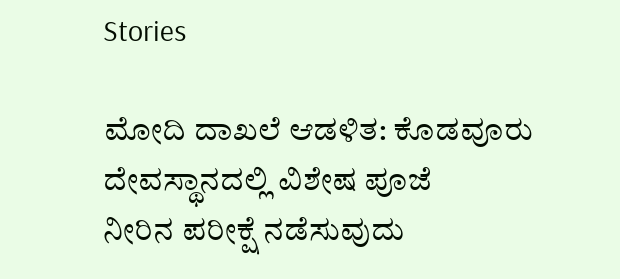Stories

ಮೋದಿ ದಾಖಲೆ ಆಡಳಿತ: ಕೊಡವೂರು ದೇವಸ್ಥಾನದಲ್ಲಿ ವಿಶೇಷ ಪೂಜೆ
ನೀರಿನ ಪರೀಕ್ಷೆ ನಡೆಸುವುದು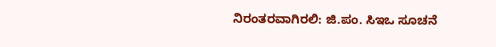ನಿರಂತರವಾಗಿರಲಿ: ಜಿ.ಪಂ. ಸಿಇಒ ಸೂಚನೆ